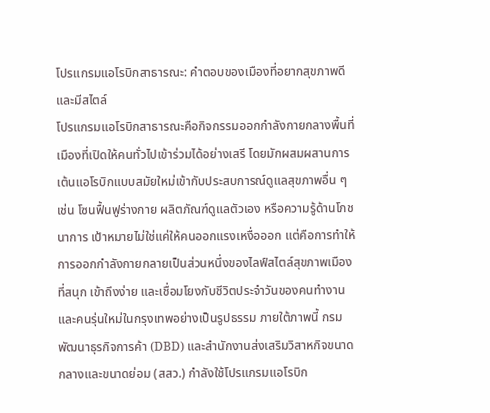โปรแกรมแอโรบิกสาธารณะ: คำตอบของเมืองที่อยากสุขภาพดีและมีสไตล์
โปรแกรมแอโรบิกสาธารณะคือกิจกรรมออกกำลังกายกลางพื้นที่เมืองที่เปิดให้คนทั่วไปเข้าร่วมได้อย่างเสรี โดยมักผสมผสานการเต้นแอโรบิกแบบสมัยใหม่เข้ากับประสบการณ์ดูแลสุขภาพอื่น ๆ เช่น โซนฟื้นฟูร่างกาย ผลิตภัณฑ์ดูแลตัวเอง หรือความรู้ด้านโภชนาการ เป้าหมายไม่ใช่แค่ให้คนออกแรงเหงื่อออก แต่คือการทำให้การออกกำลังกายกลายเป็นส่วนหนึ่งของไลฟ์สไตล์สุขภาพเมืองที่สนุก เข้าถึงง่าย และเชื่อมโยงกับชีวิตประจำวันของคนทำงานและคนรุ่นใหม่ในกรุงเทพอย่างเป็นรูปธรรม ภายใต้ภาพนี้ กรมพัฒนาธุรกิจการค้า (DBD) และสำนักงานส่งเสริมวิสาหกิจขนาดกลางและขนาดย่อม (สสว.) กำลังใช้โปรแกรมแอโรบิก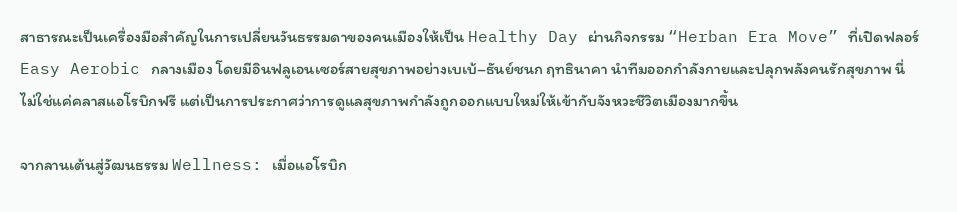สาธารณะเป็นเครื่องมือสำคัญในการเปลี่ยนวันธรรมดาของคนเมืองให้เป็น Healthy Day ผ่านกิจกรรม “Herban Era Move” ที่เปิดฟลอร์ Easy Aerobic กลางเมือง โดยมีอินฟลูเอนเซอร์สายสุขภาพอย่างเบเบ้–ธันย์ชนก ฤทธินาคา นำทีมออกกำลังกายและปลุกพลังคนรักสุขภาพ นี่ไม่ใช่แค่คลาสแอโรบิกฟรี แต่เป็นการประกาศว่าการดูแลสุขภาพกำลังถูกออกแบบใหม่ให้เข้ากับจังหวะชีวิตเมืองมากขึ้น

จากลานเต้นสู่วัฒนธรรม Wellness: เมื่อแอโรบิก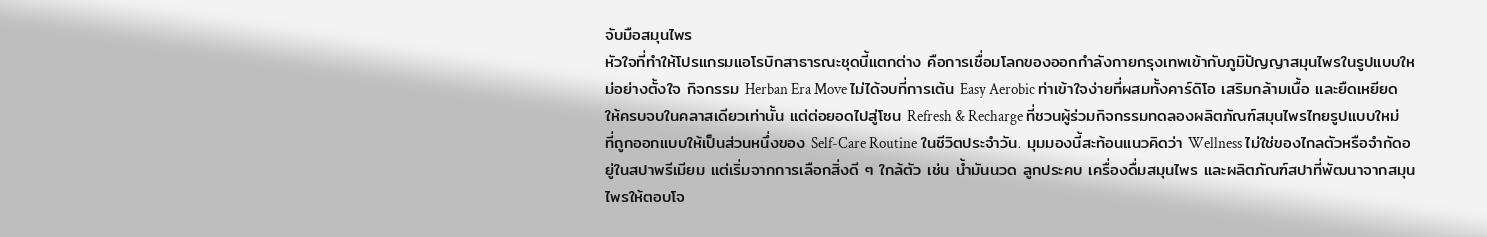จับมือสมุนไพร
หัวใจที่ทำให้โปรแกรมแอโรบิกสาธารณะชุดนี้แตกต่าง คือการเชื่อมโลกของออกกำลังกายกรุงเทพเข้ากับภูมิปัญญาสมุนไพรในรูปแบบใหม่อย่างตั้งใจ กิจกรรม Herban Era Move ไม่ได้จบที่การเต้น Easy Aerobic ท่าเข้าใจง่ายที่ผสมทั้งคาร์ดิโอ เสริมกล้ามเนื้อ และยืดเหยียดให้ครบจบในคลาสเดียวเท่านั้น แต่ต่อยอดไปสู่โซน Refresh & Recharge ที่ชวนผู้ร่วมกิจกรรมทดลองผลิตภัณฑ์สมุนไพรไทยรูปแบบใหม่ ที่ถูกออกแบบให้เป็นส่วนหนึ่งของ Self-Care Routine ในชีวิตประจำวัน. มุมมองนี้สะท้อนแนวคิดว่า Wellness ไม่ใช่ของไกลตัวหรือจำกัดอยู่ในสปาพรีเมียม แต่เริ่มจากการเลือกสิ่งดี ๆ ใกล้ตัว เช่น น้ำมันนวด ลูกประคบ เครื่องดื่มสมุนไพร และผลิตภัณฑ์สปาที่พัฒนาจากสมุนไพรให้ตอบโจ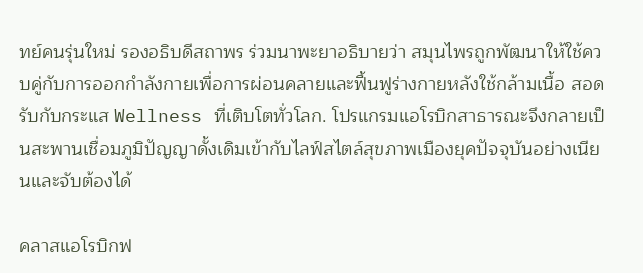ทย์คนรุ่นใหม่ รองอธิบดีสถาพร ร่วมนาพะยาอธิบายว่า สมุนไพรถูกพัฒนาให้ใช้ควบคู่กับการออกกำลังกายเพื่อการผ่อนคลายและฟื้นฟูร่างกายหลังใช้กล้ามเนื้อ สอดรับกับกระแส Wellness ที่เติบโตทั่วโลก. โปรแกรมแอโรบิกสาธารณะจึงกลายเป็นสะพานเชื่อมภูมิปัญญาดั้งเดิมเข้ากับไลฟ์สไตล์สุขภาพเมืองยุคปัจจุบันอย่างเนียนและจับต้องได้

คลาสแอโรบิกฟ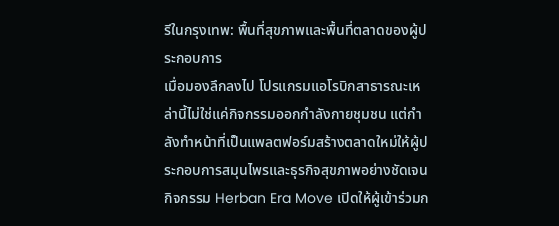รีในกรุงเทพ: พื้นที่สุขภาพและพื้นที่ตลาดของผู้ประกอบการ
เมื่อมองลึกลงไป โปรแกรมแอโรบิกสาธารณะเหล่านี้ไม่ใช่แค่กิจกรรมออกกำลังกายชุมชน แต่กำลังทำหน้าที่เป็นแพลตฟอร์มสร้างตลาดใหม่ให้ผู้ประกอบการสมุนไพรและธุรกิจสุขภาพอย่างชัดเจน กิจกรรม Herban Era Move เปิดให้ผู้เข้าร่วมก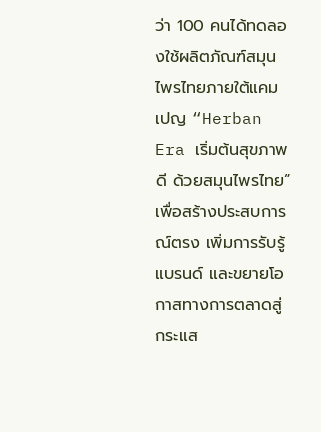ว่า 100 คนได้ทดลองใช้ผลิตภัณฑ์สมุนไพรไทยภายใต้แคมเปญ “Herban Era เริ่มต้นสุขภาพดี ด้วยสมุนไพรไทย” เพื่อสร้างประสบการณ์ตรง เพิ่มการรับรู้แบรนด์ และขยายโอกาสทางการตลาดสู่กระแส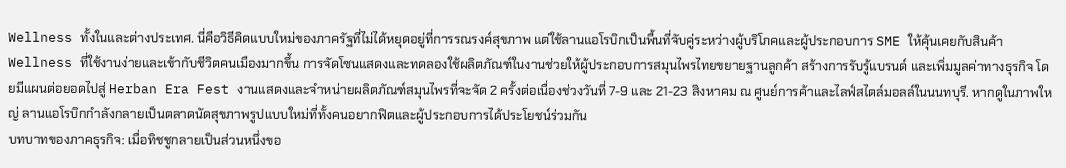Wellness ทั้งในและต่างประเทศ. นี่คือวิธีคิดแบบใหม่ของภาครัฐที่ไม่ได้หยุดอยู่ที่การรณรงค์สุขภาพ แต่ใช้ลานแอโรบิกเป็นพื้นที่จับคู่ระหว่างผู้บริโภคและผู้ประกอบการ SME ให้คุ้นเคยกับสินค้า Wellness ที่ใช้งานง่ายและเข้ากับชีวิตคนเมืองมากขึ้น การจัดโซนแสดงและทดลองใช้ผลิตภัณฑ์ในงานช่วยให้ผู้ประกอบการสมุนไพรไทยขยายฐานลูกค้า สร้างการรับรู้แบรนด์ และเพิ่มมูลค่าทางธุรกิจ โดยมีแผนต่อยอดไปสู่ Herban Era Fest งานแสดงและจำหน่ายผลิตภัณฑ์สมุนไพรที่จะจัด 2 ครั้งต่อเนื่องช่วงวันที่ 7-9 และ 21-23 สิงหาคม ณ ศูนย์การค้าและไลฟ์สไตล์มอลล์ในนนทบุรี. หากดูในภาพใหญ่ ลานแอโรบิกกำลังกลายเป็นตลาดนัดสุขภาพรูปแบบใหม่ที่ทั้งคนอยากฟิตและผู้ประกอบการได้ประโยชน์ร่วมกัน
บทบาทของภาคธุรกิจ: เมื่อทิชชูกลายเป็นส่วนหนึ่งขอ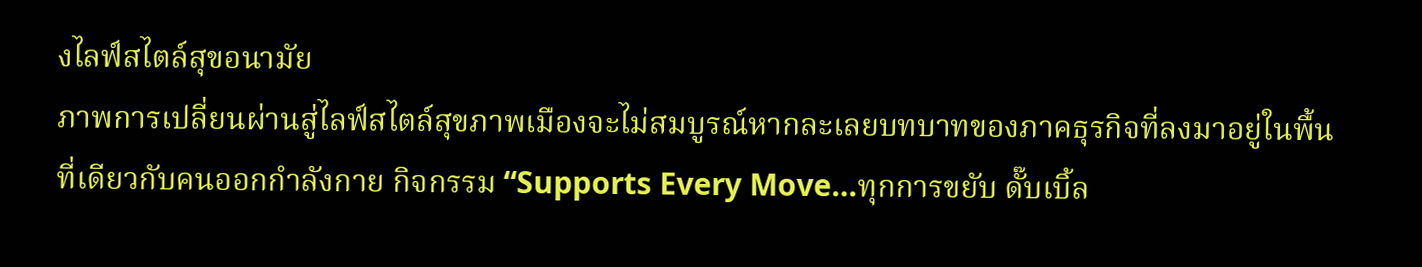งไลฟ์สไตล์สุขอนามัย
ภาพการเปลี่ยนผ่านสู่ไลฟ์สไตล์สุขภาพเมืองจะไม่สมบูรณ์หากละเลยบทบาทของภาคธุรกิจที่ลงมาอยู่ในพื้นที่เดียวกับคนออกกำลังกาย กิจกรรม “Supports Every Move…ทุกการขยับ ดั๊บเบิ้ล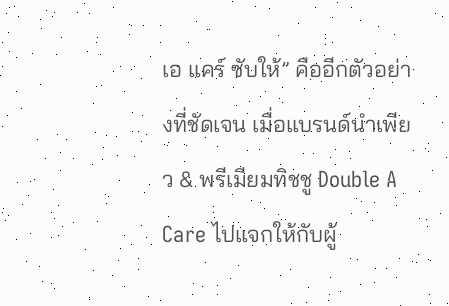เอ แคร์ ซับให้” คืออีกตัวอย่างที่ชัดเจน เมื่อแบรนด์นำเพียว & พรีเมียมทิชชู Double A Care ไปแจกให้กับผู้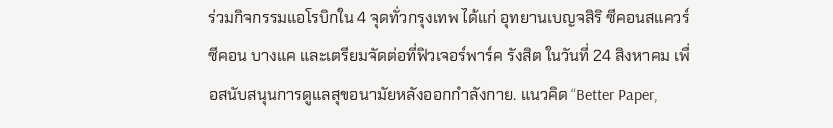ร่วมกิจกรรมแอโรบิกใน 4 จุดทั่วกรุงเทพ ได้แก่ อุทยานเบญจสิริ ซีคอนสแควร์ ซีคอน บางแค และเตรียมจัดต่อที่ฟิวเจอร์พาร์ค รังสิต ในวันที่ 24 สิงหาคม เพื่อสนับสนุนการดูแลสุขอนามัยหลังออกกำลังกาย. แนวคิด “Better Paper,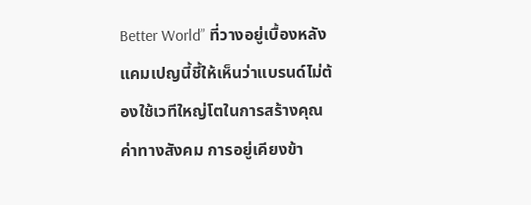Better World” ที่วางอยู่เบื้องหลังแคมเปญนี้ชี้ให้เห็นว่าแบรนด์ไม่ต้องใช้เวทีใหญ่โตในการสร้างคุณค่าทางสังคม การอยู่เคียงข้า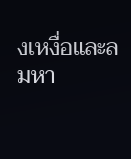งเหงื่อและลมหา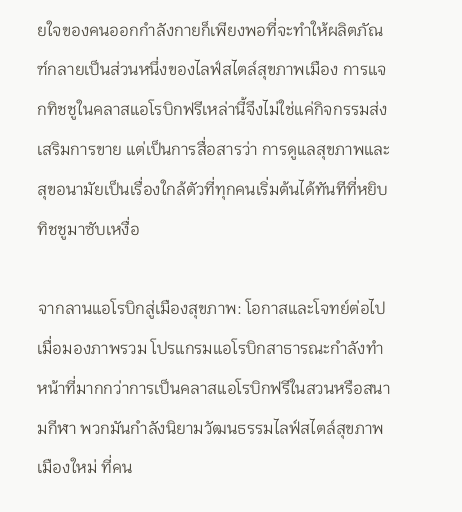ยใจของคนออกกำลังกายก็เพียงพอที่จะทำให้ผลิตภัณฑ์กลายเป็นส่วนหนึ่งของไลฟ์สไตล์สุขภาพเมือง การแจกทิชชูในคลาสแอโรบิกฟรีเหล่านี้จึงไม่ใช่แค่กิจกรรมส่งเสริมการขาย แต่เป็นการสื่อสารว่า การดูแลสุขภาพและสุขอนามัยเป็นเรื่องใกล้ตัวที่ทุกคนเริ่มต้นได้ทันทีที่หยิบทิชชูมาซับเหงื่อ

จากลานแอโรบิกสู่เมืองสุขภาพ: โอกาสและโจทย์ต่อไป
เมื่อมองภาพรวม โปรแกรมแอโรบิกสาธารณะกำลังทำหน้าที่มากกว่าการเป็นคลาสแอโรบิกฟรีในสวนหรือสนามกีฬา พวกมันกำลังนิยามวัฒนธรรมไลฟ์สไตล์สุขภาพเมืองใหม่ ที่คน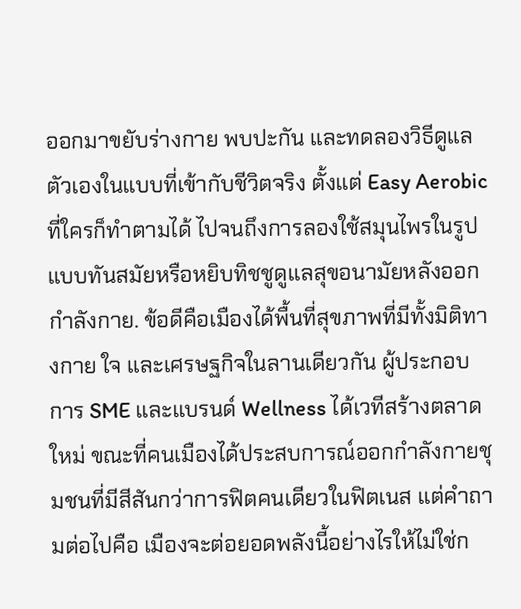ออกมาขยับร่างกาย พบปะกัน และทดลองวิธีดูแลตัวเองในแบบที่เข้ากับชีวิตจริง ตั้งแต่ Easy Aerobic ที่ใครก็ทำตามได้ ไปจนถึงการลองใช้สมุนไพรในรูปแบบทันสมัยหรือหยิบทิชชูดูแลสุขอนามัยหลังออกกำลังกาย. ข้อดีคือเมืองได้พื้นที่สุขภาพที่มีทั้งมิติทางกาย ใจ และเศรษฐกิจในลานเดียวกัน ผู้ประกอบการ SME และแบรนด์ Wellness ได้เวทีสร้างตลาดใหม่ ขณะที่คนเมืองได้ประสบการณ์ออกกำลังกายชุมชนที่มีสีสันกว่าการฟิตคนเดียวในฟิตเนส แต่คำถามต่อไปคือ เมืองจะต่อยอดพลังนี้อย่างไรให้ไม่ใช่ก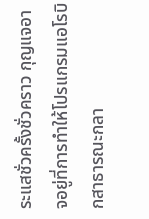ระแสชั่วครั้งชั่วคราว กุญแจอาจอยู่ที่การทำให้โปรแกรมแอโรบิกสาธารณะกลา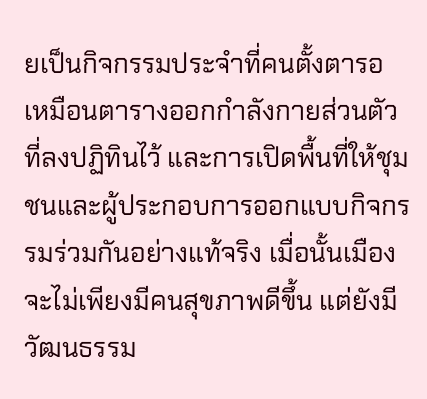ยเป็นกิจกรรมประจำที่คนตั้งตารอ เหมือนตารางออกกำลังกายส่วนตัวที่ลงปฏิทินไว้ และการเปิดพื้นที่ให้ชุมชนและผู้ประกอบการออกแบบกิจกรรมร่วมกันอย่างแท้จริง เมื่อนั้นเมืองจะไม่เพียงมีคนสุขภาพดีขึ้น แต่ยังมีวัฒนธรรม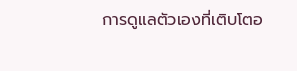การดูแลตัวเองที่เติบโตอ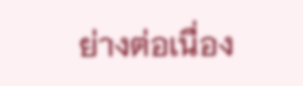ย่างต่อเนื่อง